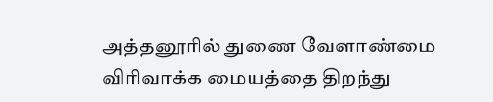அத்தனூரில் துணை வேளாண்மை விரிவாக்க மையத்தை திறந்து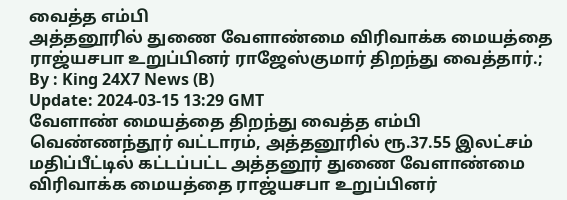வைத்த எம்பி
அத்தனூரில் துணை வேளாண்மை விரிவாக்க மையத்தை ராஜ்யசபா உறுப்பினர் ராஜேஸ்குமார் திறந்து வைத்தார்.;
By : King 24X7 News (B)
Update: 2024-03-15 13:29 GMT
வேளாண் மையத்தை திறந்து வைத்த எம்பி
வெண்ணந்தூர் வட்டாரம், அத்தனூரில் ரூ.37.55 இலட்சம் மதிப்பீட்டில் கட்டப்பட்ட அத்தனூர் துணை வேளாண்மை விரிவாக்க மையத்தை ராஜ்யசபா உறுப்பினர்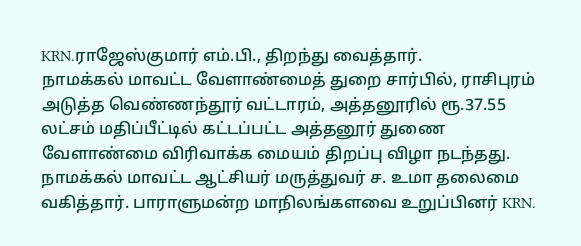KRN.ராஜேஸ்குமார் எம்.பி., திறந்து வைத்தார்.
நாமக்கல் மாவட்ட வேளாண்மைத் துறை சார்பில், ராசிபுரம் அடுத்த வெண்ணந்தூர் வட்டாரம், அத்தனூரில் ரூ.37.55 லட்சம் மதிப்பீட்டில் கட்டப்பட்ட அத்தனூர் துணை வேளாண்மை விரிவாக்க மையம் திறப்பு விழா நடந்தது. நாமக்கல் மாவட்ட ஆட்சியர் மருத்துவர் ச. உமா தலைமை வகித்தார். பாராளுமன்ற மாநிலங்களவை உறுப்பினர் KRN.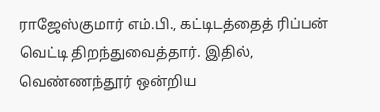ராஜேஸ்குமார் எம்.பி., கட்டிடத்தைத் ரிப்பன் வெட்டி திறந்துவைத்தார். இதில், வெண்ணந்தூர் ஒன்றிய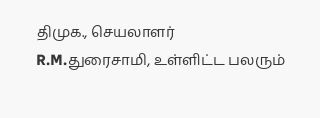திமுக., செயலாளர் R.M.துரைசாமி, உள்ளிட்ட பலரும்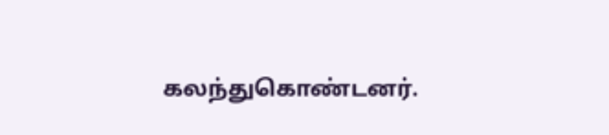கலந்துகொண்டனர்.